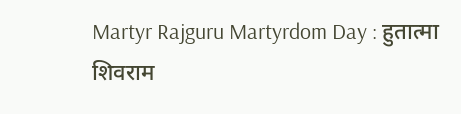Martyr Rajguru Martyrdom Day : हुतात्मा शिवराम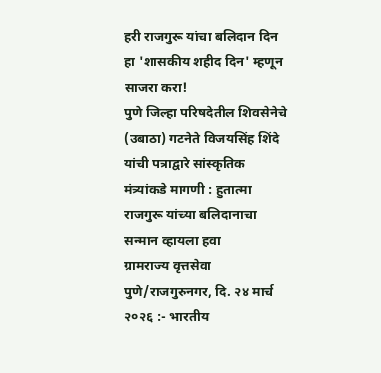हरी राजगुरू यांचा बलिदान दिन हा 'शासकीय शहीद दिन' म्हणून साजरा करा!
पुणे जिल्हा परिषदेतील शिवसेनेचे (उबाठा) गटनेते विजयसिंह शिंदे यांची पत्राद्वारे सांस्कृतिक मंत्र्यांकडे मागणी : हुतात्मा राजगुरू यांच्या बलिदानाचा सन्मान व्हायला हवा
ग्रामराज्य वृत्तसेवा
पुणे/राजगुरुनगर, दि. २४ मार्च २०२६ :- भारतीय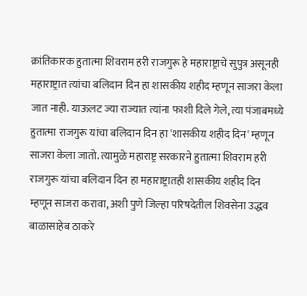क्रांतिकारक हुतात्मा शिवराम हरी राजगुरू हे महाराष्ट्राचे सुपुत्र असूनही महाराष्ट्रात त्यांचा बलिदान दिन हा शासकीय शहीद म्हणून साजरा केला जात नाही. याऊलट ज्या राज्यात त्यांना फाशी दिले गेले, त्या पंजाबमध्ये हुतात्मा राजगुरू यांचा बलिदान दिन हा 'शासकीय शहीद दिन' म्हणून साजरा केला जातो. त्यामुळे महाराष्ट्र सरकारने हुतात्मा शिवराम हरी राजगुरू यांचा बलिदान दिन हा महाराष्ट्रातही शासकीय शहीद दिन म्हणून साजरा करावा, अशी पुणे जिल्हा परिषदेतील शिवसेना उद्धव बाळासाहेब ठाकरे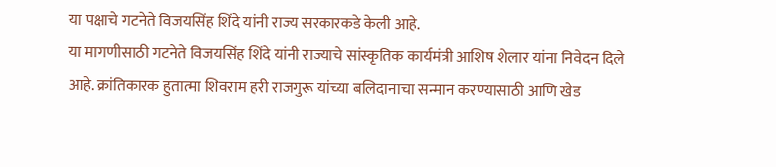या पक्षाचे गटनेते विजयसिंह शिंदे यांनी राज्य सरकारकडे केली आहे.
या मागणीसाठी गटनेते विजयसिंह शिंदे यांनी राज्याचे सांस्कृतिक कार्यमंत्री आशिष शेलार यांना निवेदन दिले आहे. क्रांतिकारक हुतात्मा शिवराम हरी राजगुरू यांच्या बलिदानाचा सन्मान करण्यासाठी आणि खेड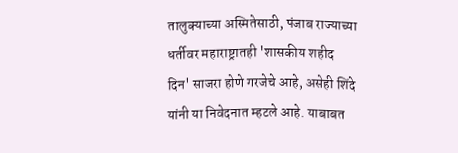तालुक्याच्या अस्मितेसाठी, पंजाब राज्याच्या धर्तीवर महाराष्ट्रातही 'शासकीय शहीद दिन' साजरा होणे गरजेचे आहे, असेही शिंदे यांनी या निवेदनात म्हटले आहे. याबाबत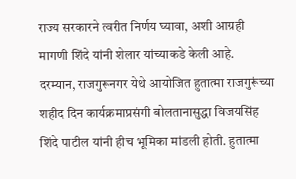राज्य सरकारने त्वरीत निर्णय घ्यावा, अशी आग्रही मागणी शिंदे यांनी शेलार यांच्याकडे केली आहे.
दरम्यान, राजगुरूनगर येथे आयोजित हुतात्मा राजगुरूंच्या शहीद दिन कार्यक्रमाप्रसंगी बोलतानासुद्धा विजयसिंह शिंदे पाटील यांनी हीच भूमिका मांडली होती. हुतात्मा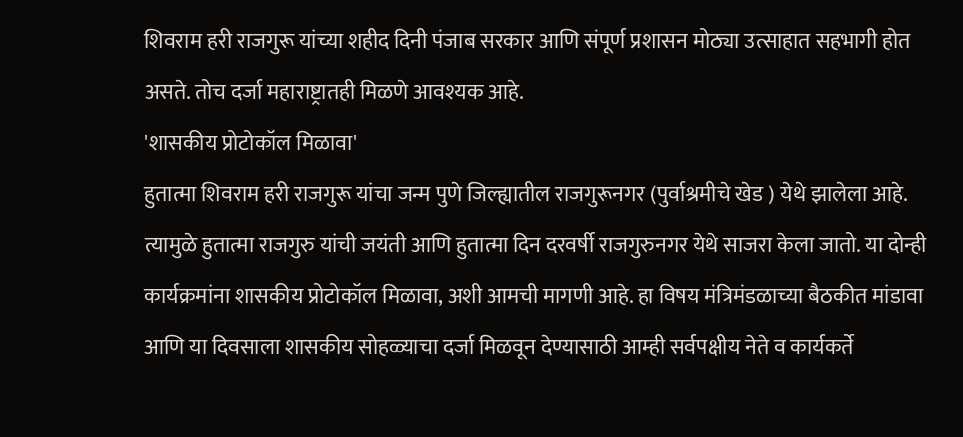शिवराम हरी राजगुरू यांच्या शहीद दिनी पंजाब सरकार आणि संपूर्ण प्रशासन मोठ्या उत्साहात सहभागी होत असते. तोच दर्जा महाराष्ट्रातही मिळणे आवश्यक आहे.
'शासकीय प्रोटोकॉल मिळावा'
हुतात्मा शिवराम हरी राजगुरू यांचा जन्म पुणे जिल्ह्यातील राजगुरूनगर (पुर्वाश्रमीचे खेड ) येथे झालेला आहे. त्यामुळे हुतात्मा राजगुरु यांची जयंती आणि हुतात्मा दिन दरवर्षी राजगुरुनगर येथे साजरा केला जातो. या दोन्ही कार्यक्रमांना शासकीय प्रोटोकॉल मिळावा, अशी आमची मागणी आहे. हा विषय मंत्रिमंडळाच्या बैठकीत मांडावा आणि या दिवसाला शासकीय सोहळ्याचा दर्जा मिळवून देण्यासाठी आम्ही सर्वपक्षीय नेते व कार्यकर्ते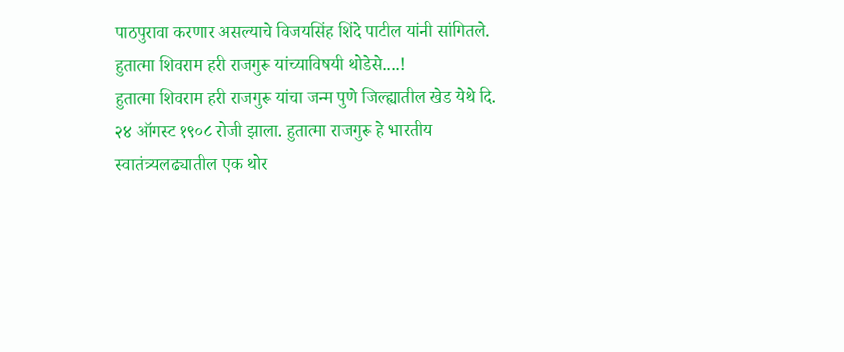पाठपुरावा करणार असल्याचे विजयसिंह शिंदे पाटील यांनी सांगितले.
हुतात्मा शिवराम हरी राजगुरू यांच्याविषयी थोडेसे....!
हुतात्मा शिवराम हरी राजगुरू यांचा जन्म पुणे जिल्ह्यातील खेड येथे दि. २४ ऑगस्ट १९०८ रोजी झाला. हुतात्मा राजगुरू हे भारतीय स्वातंत्र्यलढ्यातील एक थोर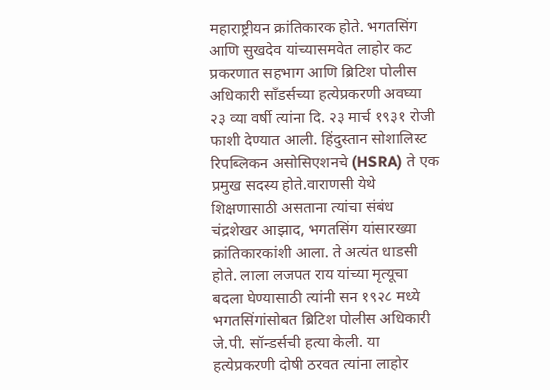महाराष्ट्रीयन क्रांतिकारक होते. भगतसिंग आणि सुखदेव यांच्यासमवेत लाहोर कट प्रकरणात सहभाग आणि ब्रिटिश पोलीस अधिकारी सॉंडर्सच्या हत्येप्रकरणी अवघ्या २३ व्या वर्षी त्यांना दि. २३ मार्च १९३१ रोजी फाशी देण्यात आली. हिंदुस्तान सोशालिस्ट रिपब्लिकन असोसिएशनचे (HSRA) ते एक प्रमुख सदस्य होते.वाराणसी येथे शिक्षणासाठी असताना त्यांचा संबंध चंद्रशेखर आझाद, भगतसिंग यांसारख्या क्रांतिकारकांशी आला. ते अत्यंत धाडसी होते. लाला लजपत राय यांच्या मृत्यूचा बदला घेण्यासाठी त्यांनी सन १९२८ मध्ये भगतसिंगांसोबत ब्रिटिश पोलीस अधिकारी जे.पी. सॉन्डर्सची हत्या केली. या हत्येप्रकरणी दोषी ठरवत त्यांना लाहोर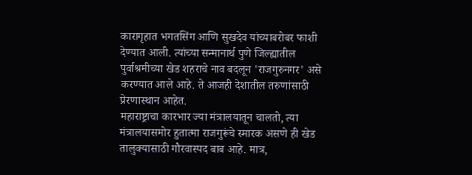कारागृहात भगतसिंग आणि सुखदेव यांच्याबरोबर फाशी देण्यात आली. त्यांच्या सन्मानार्थ पुणे जिल्ह्यातील पुर्वाश्रमीच्या खेड शहराचे नाव बदलून 'राजगुरुनगर' असे करण्यात आले आहे. ते आजही देशातील तरुणांसाठी प्रेरणास्थान आहेत.
महाराष्ट्राचा कारभार ज्या मंत्रालयातून चालतो, त्या मंत्रालयासमोर हुतात्मा राजगुरूंचे स्मारक असणे ही खेड तालुक्यासाठी गौरवास्पद बाब आहे. मात्र,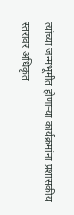त्यांच्या जन्मभूमीत होणाऱ्या कार्यक्रमांना प्रशासकीय स्तरावर अधिकृत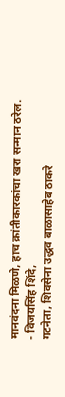मानवंदना मिळणे, हाच क्रांतीकारकांचा खरा सन्मान ठरेल.
- विजयसिंह शिंदे,
गटनेता, शिवसेना उद्धव बाळासाहेब ठाकरे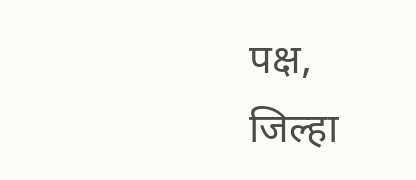पक्ष,
जिल्हा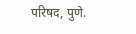परिषद, पुणे.